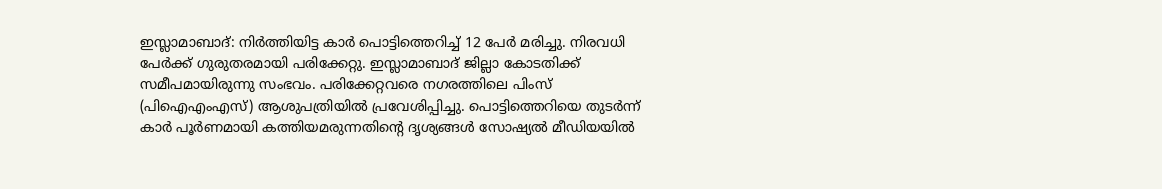ഇസ്ലാമാബാദ്: നിർത്തിയിട്ട കാർ പൊട്ടിത്തെറിച്ച് 12 പേർ മരിച്ചു. നിരവധി പേർക്ക് ഗുരുതരമായി പരിക്കേറ്റു. ഇസ്ലാമാബാദ് ജില്ലാ കോടതിക്ക് സമീപമായിരുന്നു സംഭവം. പരിക്കേറ്റവരെ നഗരത്തിലെ പിംസ് (പിഐഎംഎസ്) ആശുപത്രിയിൽ പ്രവേശിപ്പിച്ചു. പൊട്ടിത്തെറിയെ തുടർന്ന് കാർ പൂർണമായി കത്തിയമരുന്നതിന്റെ ദൃശ്യങ്ങൾ സോഷ്യൽ മീഡിയയിൽ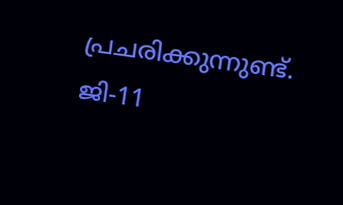പ്രചരിക്കുന്നുണ്ട്.
ജി-11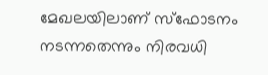മേഖലയിലാണ് സ്ഫോടനം നടന്നതെന്നും നിരവധി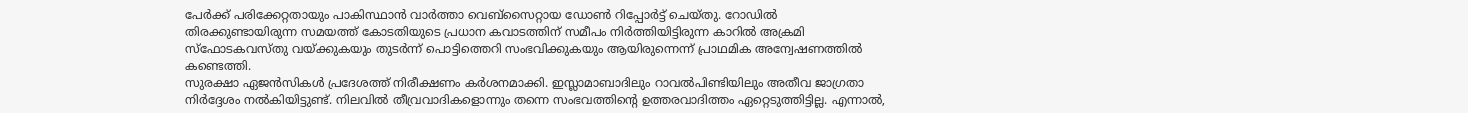പേർക്ക് പരിക്കേറ്റതായും പാകിസ്ഥാൻ വാർത്താ വെബ്സൈറ്റായ ഡോൺ റിപ്പോർട്ട് ചെയ്തു. റോഡിൽ തിരക്കുണ്ടായിരുന്ന സമയത്ത് കോടതിയുടെ പ്രധാന കവാടത്തിന് സമീപം നിർത്തിയിട്ടിരുന്ന കാറിൽ അക്രമി സ്ഫോടകവസ്തു വയ്ക്കുകയും തുടർന്ന് പൊട്ടിത്തെറി സംഭവിക്കുകയും ആയിരുന്നെന്ന് പ്രാഥമിക അന്വേഷണത്തിൽ കണ്ടെത്തി.
സുരക്ഷാ ഏജൻസികൾ പ്രദേശത്ത് നിരീക്ഷണം കർശനമാക്കി. ഇസ്ലാമാബാദിലും റാവൽപിണ്ടിയിലും അതീവ ജാഗ്രതാ നിർദ്ദേശം നൽകിയിട്ടുണ്ട്. നിലവിൽ തീവ്രവാദികളൊന്നും തന്നെ സംഭവത്തിന്റെ ഉത്തരവാദിത്തം ഏറ്റെടുത്തിട്ടില്ല. എന്നാൽ,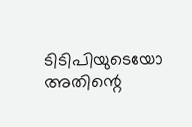ടിടിപിയുടെയോ അതിന്റെ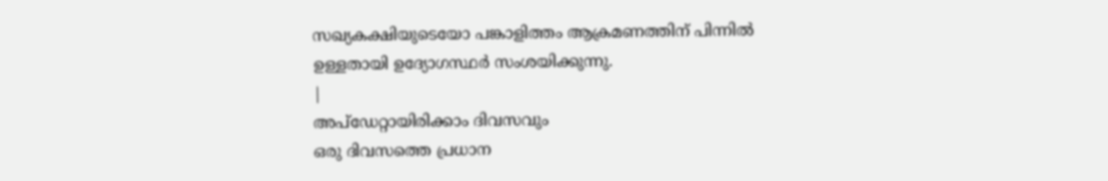സഖ്യകക്ഷിയുടെയോ പങ്കാളിത്തം ആക്രമണത്തിന് പിന്നിൽ ഉള്ളതായി ഉദ്യോഗസ്ഥർ സംശയിക്കുന്നു.
|
അപ്ഡേറ്റായിരിക്കാം ദിവസവും
ഒരു ദിവസത്തെ പ്രധാന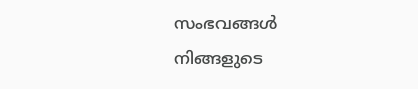സംഭവങ്ങൾ നിങ്ങളുടെ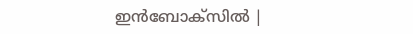ഇൻബോക്സിൽ |